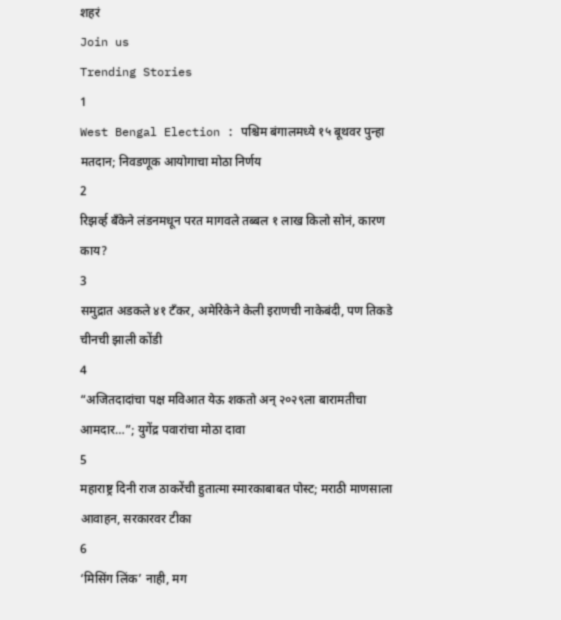शहरं
Join us
Trending Stories
1
West Bengal Election : पश्चिम बंगालमध्ये १५ बूथवर पुन्हा मतदान; निवडणूक आयोगाचा मोठा निर्णय
2
रिझर्व्ह बँकेने लंडनमधून परत मागवले तब्बल १ लाख किलो सोनं, कारण काय?
3
समुद्रात अडकले ४१ टँकर, अमेरिकेने केली इराणची नाकेबंदी, पण तिकडे चीनची झाली कोंडी
4
“अजितदादांचा पक्ष मविआत येऊ शकतो अन् २०२९ला बारामतीचा आमदार…”; युगेंद्र पवारांचा मोठा दावा
5
महाराष्ट्र दिनी राज ठाकरेंची हुतात्मा स्मारकाबाबत पोस्ट; मराठी माणसाला आवाहन, सरकारवर टीका
6
‘मिसिंग लिंक’ नाही, मग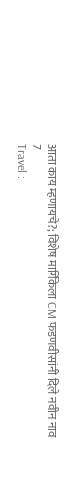आता काय म्हणायचे?; विशेष मार्गिकेला CM फडणवीसांनी दिले नवीन नाव
7
Travel :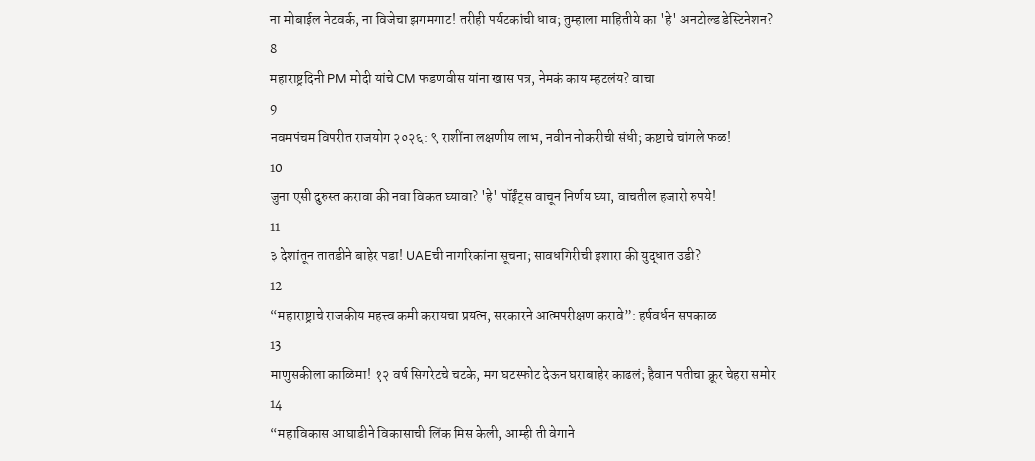ना मोबाईल नेटवर्क, ना विजेचा झगमगाट! तरीही पर्यटकांची धाव; तुम्हाला माहितीये का 'हे' अनटोल्ड डेस्टिनेशन?
8
महाराष्ट्रदिनी PM मोदी यांचे CM फडणवीस यांना खास पत्र, नेमकं काय म्हटलंय? वाचा
9
नवमपंचम विपरीत राजयोग २०२६: ९ राशींना लक्षणीय लाभ, नवीन नोकरीची संधी; कष्टाचे चांगले फळ!
10
जुना एसी दुरुस्त करावा की नवा विकत घ्यावा? 'हे' पॉईंट्स वाचून निर्णय घ्या, वाचतील हजारो रुपये!
11
३ देशांतून तातडीने बाहेर पडा! UAEची नागरिकांना सूचना; सावधगिरीची इशारा की युद्धात उडी?
12
“महाराष्ट्राचे राजकीय महत्त्व कमी करायचा प्रयत्न, सरकारने आत्मपरीक्षण करावे”: हर्षवर्धन सपकाळ
13
माणुसकीला काळिमा! १२ वर्ष सिगरेटचे चटके, मग घटस्फोट देऊन घराबाहेर काढलं; हैवान पतीचा क्रूर चेहरा समोर
14
“महाविकास आघाडीने विकासाची लिंक मिस केली, आम्ही ती वेगाने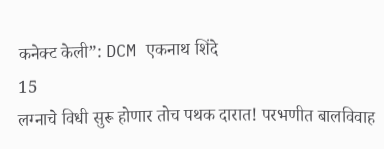कनेक्ट केली”: DCM एकनाथ शिंदे
15
लग्नाचे विधी सुरू होणार तोच पथक दारात! परभणीत बालविवाह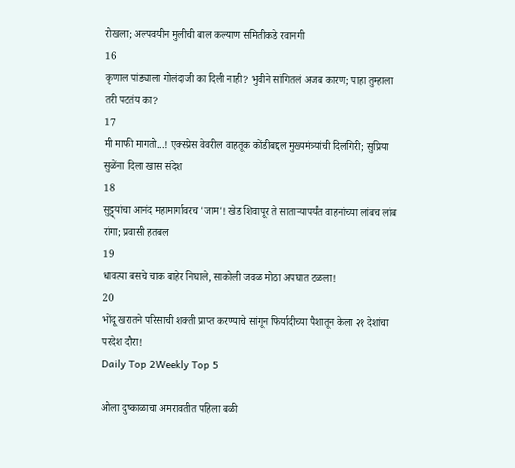रोखला; अल्पवयीन मुलीची बाल कल्याण समितीकडे रवानगी
16
कृणाल पांड्याला गोलंदाजी का दिली नाही? भुवीने सांगितलं अजब कारण; पाहा तुम्हाला तरी पटतंय का?
17
मी माफी मागतो...! एक्स्प्रेस वेवरील वाहतूक कोंडीबद्दल मुख्यमंत्र्यांची दिलगिरी; सुप्रिया सुळेंना दिला खास संदेश
18
सुट्ट्यांचा आनंद महामार्गावरच 'जाम'! खेड शिवापूर ते साताऱ्यापर्यंत वाहनांच्या लांबच लांब रांगा; प्रवासी हतबल
19
धावत्या बसचे चाक बाहेर निघाले, साकोली जवळ मोठा अपघात टळला!
20
भोंदू खरातने परिसाची शक्ती प्राप्त करण्याचे सांगून फिर्यादीच्या पैशातून केला २१ देशांचा परदेश दौरा!
Daily Top 2Weekly Top 5

ओला दुष्काळाचा अमरावतीत पहिला बळी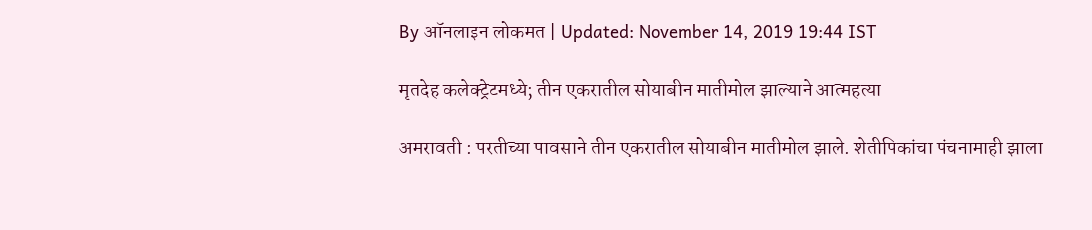By ऑनलाइन लोकमत | Updated: November 14, 2019 19:44 IST

मृतदेह कलेक्ट्रेटमध्ये; तीन एकरातील सोयाबीन मातीमोल झाल्याने आत्महत्या

अमरावती : परतीच्या पावसाने तीन एकरातील सोयाबीन मातीमोल झाले. शेतीपिकांचा पंचनामाही झाला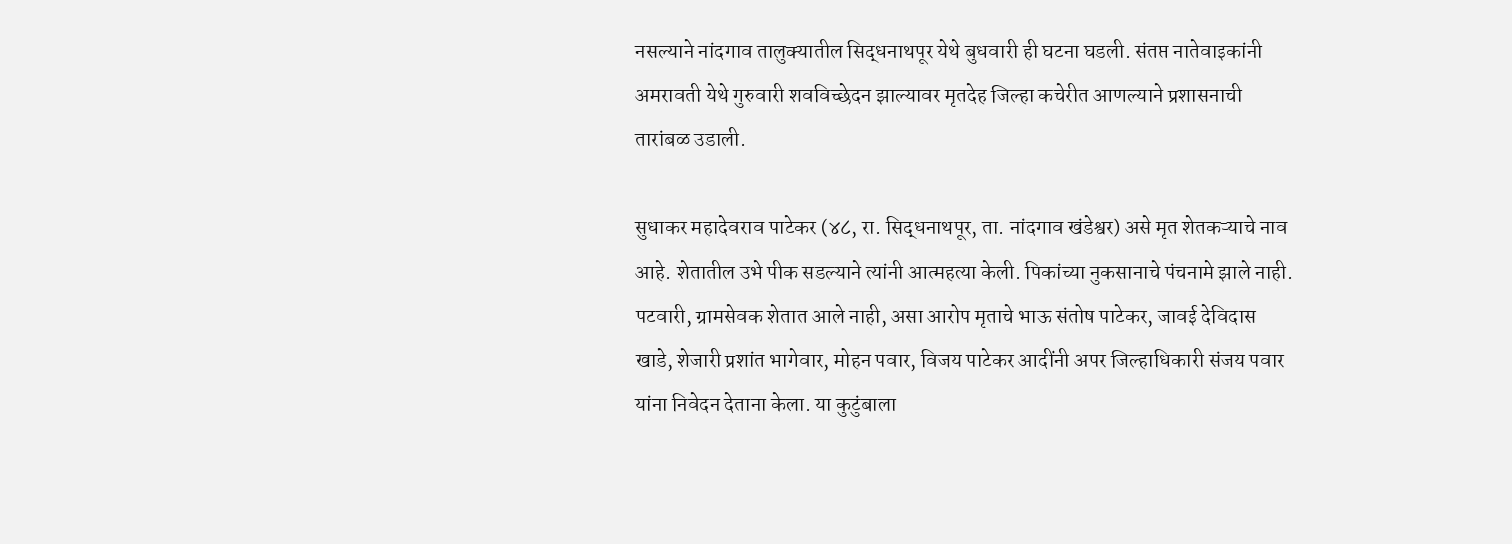नसल्याने नांदगाव तालुक्यातील सिद्धनाथपूर येथे बुधवारी ही घटना घडली. संतप्त नातेवाइकांनी अमरावती येथे गुरुवारी शवविच्छेदन झाल्यावर मृतदेह जिल्हा कचेरीत आणल्याने प्रशासनाची तारांबळ उडाली.

सुधाकर महादेवराव पाटेकर (४८, रा. सिद्धनाथपूर, ता. नांदगाव खंडेश्वर) असे मृत शेतकऱ्याचे नाव आहे. शेतातील उभे पीक सडल्याने त्यांनी आत्महत्या केली. पिकांच्या नुकसानाचे पंचनामे झाले नाही. पटवारी, ग्रामसेवक शेतात आले नाही, असा आरोप मृताचे भाऊ संतोष पाटेकर, जावई देविदास खाडे, शेजारी प्रशांत भागेवार, मोहन पवार, विजय पाटेकर आदींनी अपर जिल्हाधिकारी संजय पवार यांना निवेदन देताना केला. या कुटुंबाला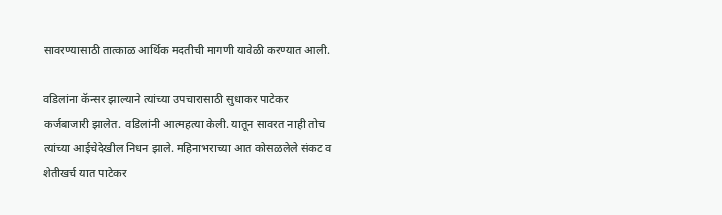सावरण्यासाठी तात्काळ आर्थिक मदतीची मागणी यावेळी करण्यात आली.

वडिलांना कॅन्सर झाल्याने त्यांच्या उपचारासाठी सुधाकर पाटेकर कर्जबाजारी झालेत. वडिलांनी आत्महत्या केली. यातून सावरत नाही तोच त्यांच्या आईचेदेखील निधन झाले. महिनाभराच्या आत कोसळलेले संकट व शेतीखर्च यात पाटेकर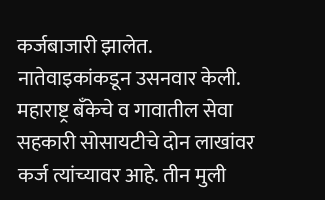कर्जबाजारी झालेत. नातेवाइकांकडून उसनवार केली. महाराष्ट्र बँकेचे व गावातील सेवा सहकारी सोसायटीचे दोन लाखांवर कर्ज त्यांच्यावर आहे. तीन मुली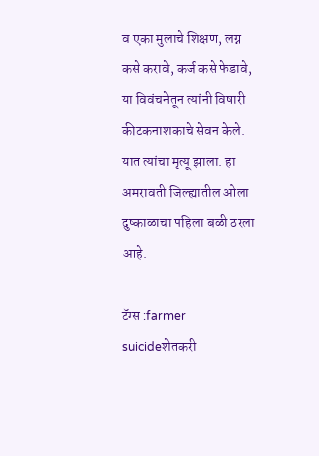व एका मुलाचे शिक्षण, लग्न कसे करावे, कर्ज कसे फेडावे, या विवंचनेतून त्यांनी विषारी कीटकनाशकाचे सेवन केले. यात त्यांचा मृत्यू झाला. हा अमरावती जिल्ह्यातील ओला दुष्काळाचा पहिला बळी ठरला आहे.

टॅग्स :farmer suicideशेतकरी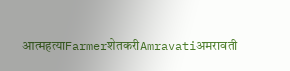आत्महत्याFarmerशेतकरीAmravatiअमरावती